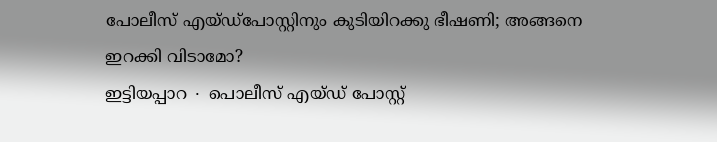പോലീസ് എയ്ഡ്പോസ്റ്റിനും കുടിയിറക്കു ഭീഷണി; അങ്ങനെ ഇറക്കി വിടാമോ?
ഇട്ടിയപ്പാറ ∙ പൊലീസ് എയ്ഡ് പോസ്റ്റ്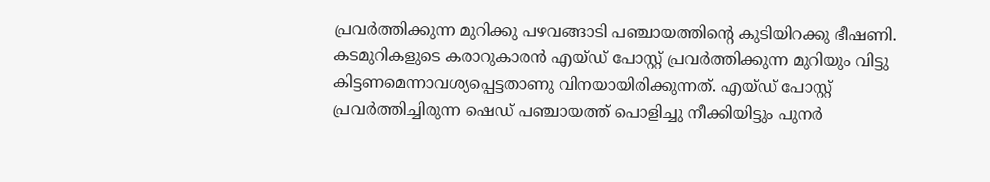പ്രവർത്തിക്കുന്ന മുറിക്കു പഴവങ്ങാടി പഞ്ചായത്തിന്റെ കുടിയിറക്കു ഭീഷണി. കടമുറികളുടെ കരാറുകാരൻ എയ്ഡ് പോസ്റ്റ് പ്രവർത്തിക്കുന്ന മുറിയും വിട്ടു കിട്ടണമെന്നാവശ്യപ്പെട്ടതാണു വിനയായിരിക്കുന്നത്. എയ്ഡ് പോസ്റ്റ് പ്രവർത്തിച്ചിരുന്ന ഷെഡ് പഞ്ചായത്ത് പൊളിച്ചു നീക്കിയിട്ടും പുനർ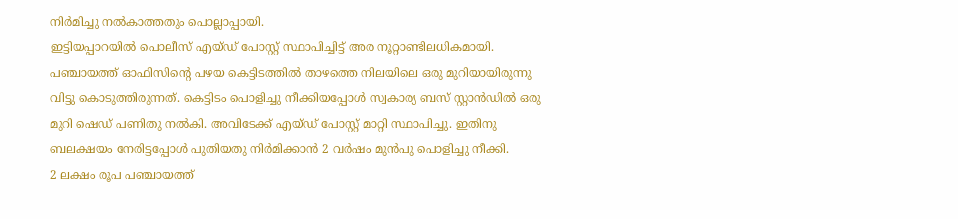നിർമിച്ചു നൽകാത്തതും പൊല്ലാപ്പായി.
ഇട്ടിയപ്പാറയിൽ പൊലീസ് എയ്ഡ് പോസ്റ്റ് സ്ഥാപിച്ചിട്ട് അര നൂറ്റാണ്ടിലധികമായി. പഞ്ചായത്ത് ഓഫിസിന്റെ പഴയ കെട്ടിടത്തിൽ താഴത്തെ നിലയിലെ ഒരു മുറിയായിരുന്നു വിട്ടു കൊടുത്തിരുന്നത്. കെട്ടിടം പൊളിച്ചു നീക്കിയപ്പോൾ സ്വകാര്യ ബസ് സ്റ്റാൻഡിൽ ഒരു മുറി ഷെഡ് പണിതു നൽകി. അവിടേക്ക് എയ്ഡ് പോസ്റ്റ് മാറ്റി സ്ഥാപിച്ചു. ഇതിനു ബലക്ഷയം നേരിട്ടപ്പോൾ പുതിയതു നിർമിക്കാൻ 2 വർഷം മുൻപു പൊളിച്ചു നീക്കി.
2 ലക്ഷം രൂപ പഞ്ചായത്ത്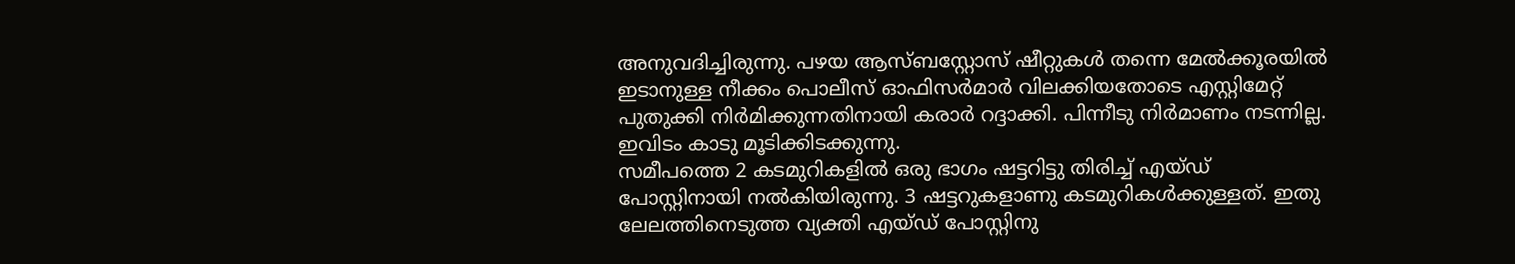അനുവദിച്ചിരുന്നു. പഴയ ആസ്ബസ്റ്റോസ് ഷീറ്റുകൾ തന്നെ മേൽക്കൂരയിൽ ഇടാനുള്ള നീക്കം പൊലീസ് ഓഫിസർമാർ വിലക്കിയതോടെ എസ്റ്റിമേറ്റ് പുതുക്കി നിർമിക്കുന്നതിനായി കരാർ റദ്ദാക്കി. പിന്നീടു നിർമാണം നടന്നില്ല. ഇവിടം കാടു മൂടിക്കിടക്കുന്നു.
സമീപത്തെ 2 കടമുറികളിൽ ഒരു ഭാഗം ഷട്ടറിട്ടു തിരിച്ച് എയ്ഡ് പോസ്റ്റിനായി നൽകിയിരുന്നു. 3 ഷട്ടറുകളാണു കടമുറികൾക്കുള്ളത്. ഇതു ലേലത്തിനെടുത്ത വ്യക്തി എയ്ഡ് പോസ്റ്റിനു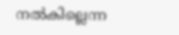നൽകില്ലെന്ന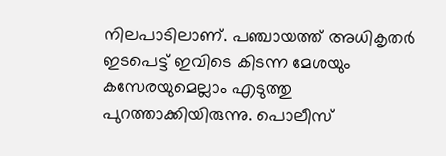നിലപാടിലാണ്. പഞ്ചായത്ത് അധികൃതർ ഇടപെട്ട് ഇവിടെ കിടന്ന മേശയും കസേരയുമെല്ലാം എടുത്തു പുറത്താക്കിയിരുന്നു. പൊലീസ്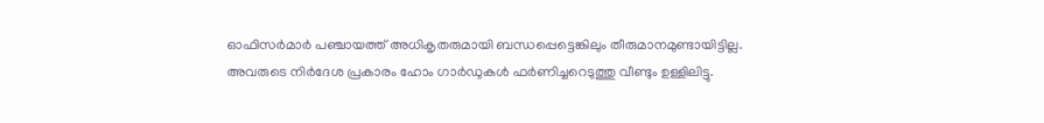ഓഫിസർമാർ പഞ്ചായത്ത് അധികൃതരുമായി ബന്ധപ്പെട്ടെങ്കിലും തീരുമാനമുണ്ടായിട്ടില്ല. അവരുടെ നിർദേശ പ്രകാരം ഹോം ഗാർഡുകൾ ഫർണിച്ചറെടുത്തു വീണ്ടും ഉള്ളിലിട്ടു.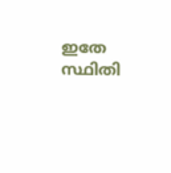ഇതേ സ്ഥിതി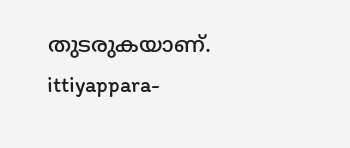തുടരുകയാണ്.
ittiyappara-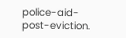police-aid-post-eviction.